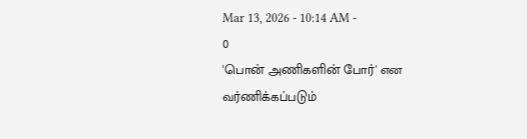Mar 13, 2026 - 10:14 AM -
0
'பொன் அணிகளின் போர்' என வர்ணிக்கப்படும்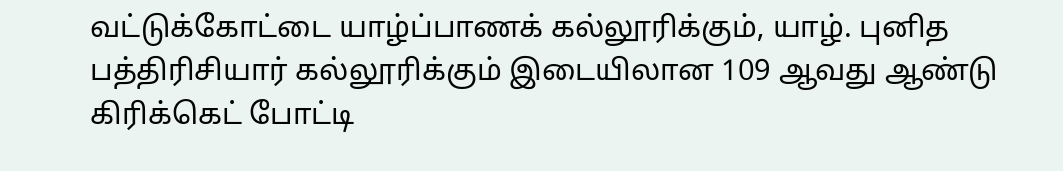வட்டுக்கோட்டை யாழ்ப்பாணக் கல்லூரிக்கும், யாழ். புனித பத்திரிசியார் கல்லூரிக்கும் இடையிலான 109 ஆவது ஆண்டு கிரிக்கெட் போட்டி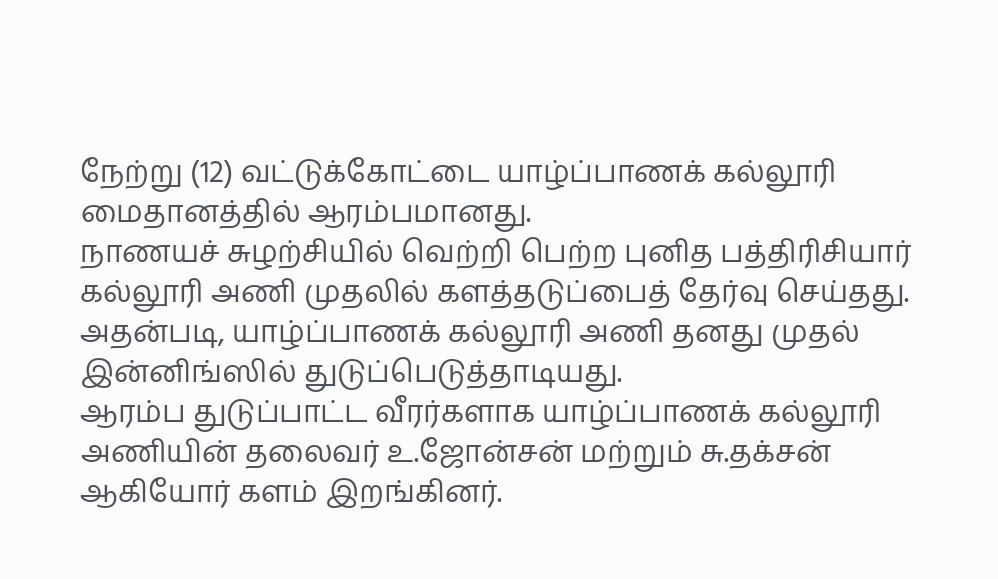நேற்று (12) வட்டுக்கோட்டை யாழ்ப்பாணக் கல்லூரி மைதானத்தில் ஆரம்பமானது.
நாணயச் சுழற்சியில் வெற்றி பெற்ற புனித பத்திரிசியார் கல்லூரி அணி முதலில் களத்தடுப்பைத் தேர்வு செய்தது. அதன்படி, யாழ்ப்பாணக் கல்லூரி அணி தனது முதல் இன்னிங்ஸில் துடுப்பெடுத்தாடியது.
ஆரம்ப துடுப்பாட்ட வீரர்களாக யாழ்ப்பாணக் கல்லூரி அணியின் தலைவர் உ.ஜோன்சன் மற்றும் சு.தக்சன் ஆகியோர் களம் இறங்கினர்.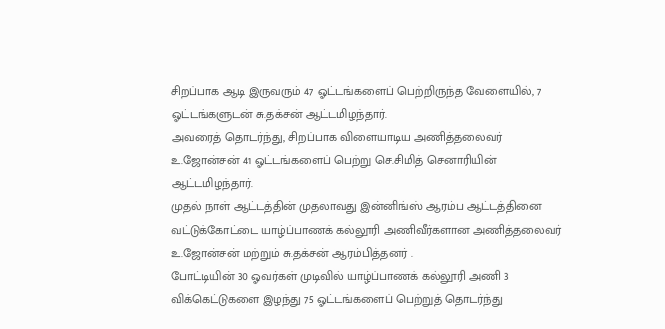சிறப்பாக ஆடி இருவரும் 47 ஓட்டங்களைப் பெற்றிருந்த வேளையில், 7 ஓட்டங்களுடன் சு.தக்சன் ஆட்டமிழந்தார்.
அவரைத் தொடர்ந்து, சிறப்பாக விளையாடிய அணித்தலைவர் உ.ஜோன்சன் 41 ஓட்டங்களைப் பெற்று செ.சிமித் செனாரியின் ஆட்டமிழந்தார்.
முதல் நாள் ஆட்டத்தின் முதலாவது இன்னிங்ஸ் ஆரம்ப ஆட்டத்தினை வட்டுக்கோட்டை யாழ்ப்பாணக் கல்லூரி அணிவீர்களான அணித்தலைவர் உ.ஜோன்சன் மற்றும் சு.தக்சன் ஆரம்பித்தனர் .
போட்டியின் 30 ஓவர்கள் முடிவில் யாழ்ப்பாணக் கல்லூரி அணி 3 விக்கெட்டுகளை இழந்து 75 ஓட்டங்களைப் பெற்றுத் தொடர்ந்து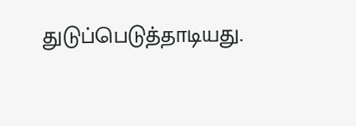துடுப்பெடுத்தாடியது.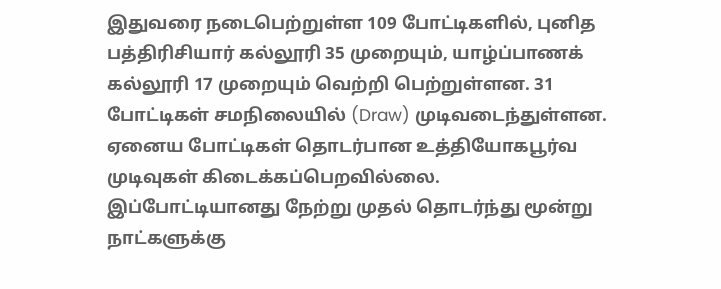இதுவரை நடைபெற்றுள்ள 109 போட்டிகளில், புனித பத்திரிசியார் கல்லூரி 35 முறையும், யாழ்ப்பாணக் கல்லூரி 17 முறையும் வெற்றி பெற்றுள்ளன. 31 போட்டிகள் சமநிலையில் (Draw) முடிவடைந்துள்ளன. ஏனைய போட்டிகள் தொடர்பான உத்தியோகபூர்வ முடிவுகள் கிடைக்கப்பெறவில்லை.
இப்போட்டியானது நேற்று முதல் தொடர்ந்து மூன்று நாட்களுக்கு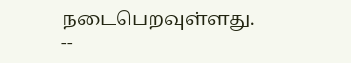நடைபெறவுள்ளது.
--